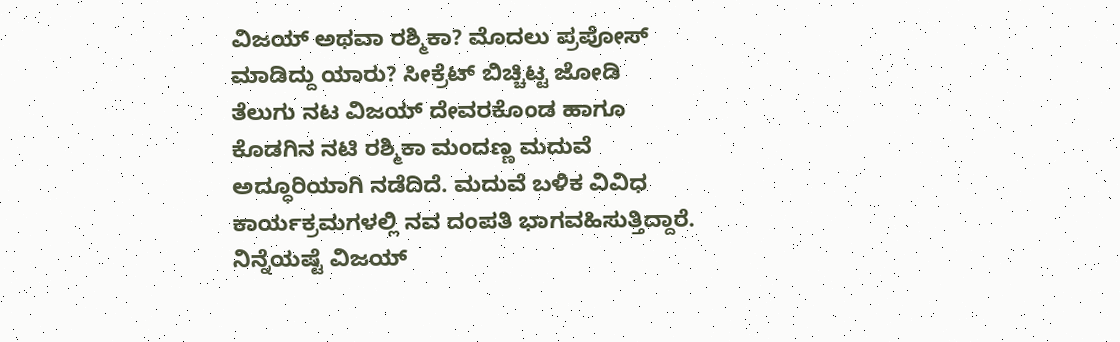ವಿಜಯ್ ಅಥವಾ ರಶ್ಮಿಕಾ? ಮೊದಲು ಪ್ರಪೋಸ್ ಮಾಡಿದ್ದು ಯಾರು? ಸೀಕ್ರೆಟ್ ಬಿಚ್ಚಿಟ್ಟ ಜೋಡಿ
ತೆಲುಗು ನಟ ವಿಜಯ್ ದೇವರಕೊಂಡ ಹಾಗೂ ಕೊಡಗಿನ ನಟಿ ರಶ್ಮಿಕಾ ಮಂದಣ್ಣ ಮದುವೆ ಅದ್ಧೂರಿಯಾಗಿ ನಡೆದಿದೆ. ಮದುವೆ ಬಳಿಕ ವಿವಿಧ ಕಾರ್ಯಕ್ರಮಗಳಲ್ಲಿ ನವ ದಂಪತಿ ಭಾಗವಹಿಸುತ್ತಿದ್ದಾರೆ. ನಿನ್ನೆಯಷ್ಟೆ ವಿಜಯ್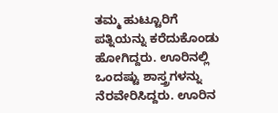ತಮ್ಮ ಹುಟ್ಟೂರಿಗೆ ಪತ್ನಿಯನ್ನು ಕರೆದುಕೊಂಡು ಹೋಗಿದ್ದರು. ಊರಿನಲ್ಲಿ ಒಂದಷ್ಟು ಶಾಸ್ತ್ರಗಳನ್ನು ನೆರವೇರಿಸಿದ್ದರು. ಊರಿನ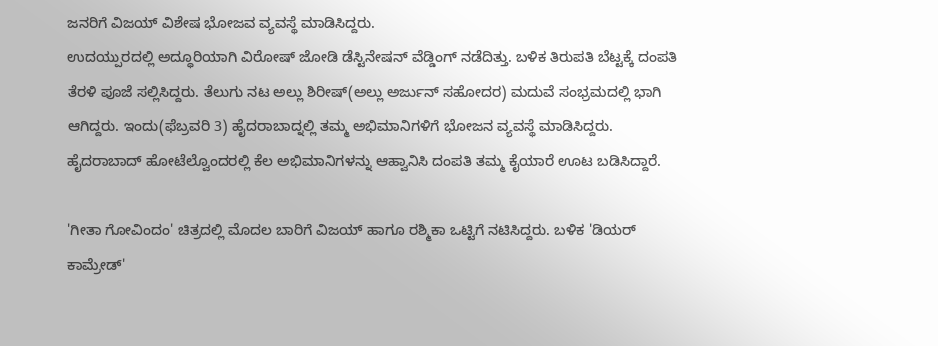ಜನರಿಗೆ ವಿಜಯ್ ವಿಶೇಷ ಭೋಜವ ವ್ಯವಸ್ಥೆ ಮಾಡಿಸಿದ್ದರು.
ಉದಯ್ಪುರದಲ್ಲಿ ಅದ್ಧೂರಿಯಾಗಿ ವಿರೋಷ್ ಜೋಡಿ ಡೆಸ್ಟಿನೇಷನ್ ವೆಡ್ಡಿಂಗ್ ನಡೆದಿತ್ತು. ಬಳಿಕ ತಿರುಪತಿ ಬೆಟ್ಟಕ್ಕೆ ದಂಪತಿ ತೆರಳಿ ಪೂಜೆ ಸಲ್ಲಿಸಿದ್ದರು. ತೆಲುಗು ನಟ ಅಲ್ಲು ಶಿರೀಷ್(ಅಲ್ಲು ಅರ್ಜುನ್ ಸಹೋದರ) ಮದುವೆ ಸಂಭ್ರಮದಲ್ಲಿ ಭಾಗಿ ಆಗಿದ್ದರು. ಇಂದು(ಫೆಬ್ರವರಿ 3) ಹೈದರಾಬಾದ್ನಲ್ಲಿ ತಮ್ಮ ಅಭಿಮಾನಿಗಳಿಗೆ ಭೋಜನ ವ್ಯವಸ್ಥೆ ಮಾಡಿಸಿದ್ದರು. ಹೈದರಾಬಾದ್ ಹೋಟೆಲ್ವೊಂದರಲ್ಲಿ ಕೆಲ ಅಭಿಮಾನಿಗಳನ್ನು ಆಹ್ವಾನಿಸಿ ದಂಪತಿ ತಮ್ಮ ಕೈಯಾರೆ ಊಟ ಬಡಿಸಿದ್ದಾರೆ.

'ಗೀತಾ ಗೋವಿಂದಂ' ಚಿತ್ರದಲ್ಲಿ ಮೊದಲ ಬಾರಿಗೆ ವಿಜಯ್ ಹಾಗೂ ರಶ್ಮಿಕಾ ಒಟ್ಟಿಗೆ ನಟಿಸಿದ್ದರು. ಬಳಿಕ 'ಡಿಯರ್ ಕಾಮ್ರೇಡ್'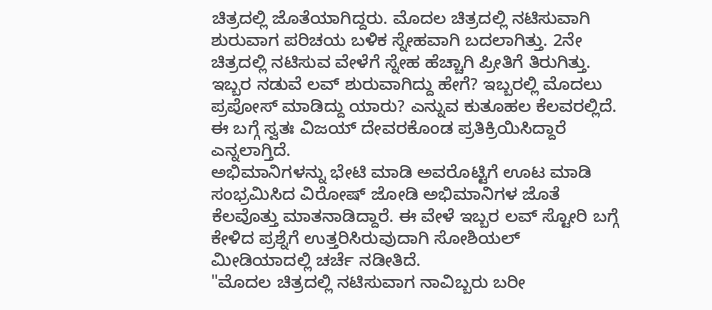ಚಿತ್ರದಲ್ಲಿ ಜೊತೆಯಾಗಿದ್ದರು. ಮೊದಲ ಚಿತ್ರದಲ್ಲಿ ನಟಿಸುವಾಗಿ ಶುರುವಾಗ ಪರಿಚಯ ಬಳಿಕ ಸ್ನೇಹವಾಗಿ ಬದಲಾಗಿತ್ತು. 2ನೇ ಚಿತ್ರದಲ್ಲಿ ನಟಿಸುವ ವೇಳೆಗೆ ಸ್ನೇಹ ಹೆಚ್ಚಾಗಿ ಪ್ರೀತಿಗೆ ತಿರುಗಿತ್ತು. ಇಬ್ಬರ ನಡುವೆ ಲವ್ ಶುರುವಾಗಿದ್ದು ಹೇಗೆ? ಇಬ್ಬರಲ್ಲಿ ಮೊದಲು ಪ್ರಪೋಸ್ ಮಾಡಿದ್ದು ಯಾರು? ಎನ್ನುವ ಕುತೂಹಲ ಕೆಲವರಲ್ಲಿದೆ. ಈ ಬಗ್ಗೆ ಸ್ವತಃ ವಿಜಯ್ ದೇವರಕೊಂಡ ಪ್ರತಿಕ್ರಿಯಿಸಿದ್ದಾರೆ ಎನ್ನಲಾಗ್ತಿದೆ.
ಅಭಿಮಾನಿಗಳನ್ನು ಭೇಟಿ ಮಾಡಿ ಅವರೊಟ್ಟಿಗೆ ಊಟ ಮಾಡಿ ಸಂಭ್ರಮಿಸಿದ ವಿರೋಷ್ ಜೋಡಿ ಅಭಿಮಾನಿಗಳ ಜೊತೆ ಕೆಲವೊತ್ತು ಮಾತನಾಡಿದ್ದಾರೆ. ಈ ವೇಳೆ ಇಬ್ಬರ ಲವ್ ಸ್ಟೋರಿ ಬಗ್ಗೆ ಕೇಳಿದ ಪ್ರಶ್ನೆಗೆ ಉತ್ತರಿಸಿರುವುದಾಗಿ ಸೋಶಿಯಲ್ ಮೀಡಿಯಾದಲ್ಲಿ ಚರ್ಚೆ ನಡೀತಿದೆ.
"ಮೊದಲ ಚಿತ್ರದಲ್ಲಿ ನಟಿಸುವಾಗ ನಾವಿಬ್ಬರು ಬರೀ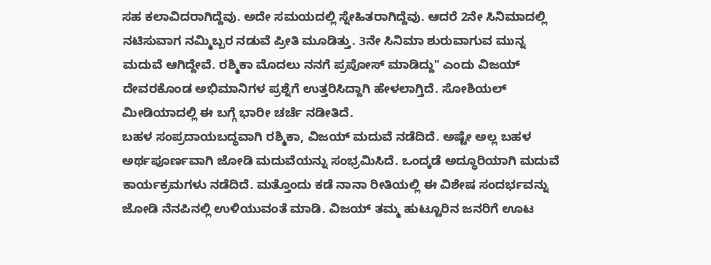ಸಹ ಕಲಾವಿದರಾಗಿದ್ದೆವು. ಅದೇ ಸಮಯದಲ್ಲಿ ಸ್ನೇಹಿತರಾಗಿದ್ದೆವು. ಆದರೆ 2ನೇ ಸಿನಿಮಾದಲ್ಲಿ ನಟಿಸುವಾಗ ನಮ್ಮಿಬ್ಬರ ನಡುವೆ ಪ್ರೀತಿ ಮೂಡಿತ್ತು. 3ನೇ ಸಿನಿಮಾ ಶುರುವಾಗುವ ಮುನ್ನ ಮದುವೆ ಆಗಿದ್ದೇವೆ. ರಶ್ಮಿಕಾ ಮೊದಲು ನನಗೆ ಪ್ರಪೋಸ್ ಮಾಡಿದ್ದು" ಎಂದು ವಿಜಯ್ ದೇವರಕೊಂಡ ಅಭಿಮಾನಿಗಳ ಪ್ರಶ್ನೆಗೆ ಉತ್ತರಿಸಿದ್ದಾಗಿ ಹೇಳಲಾಗ್ತಿದೆ. ಸೋಶಿಯಲ್ ಮೀಡಿಯಾದಲ್ಲಿ ಈ ಬಗ್ಗೆ ಭಾರೀ ಚರ್ಚೆ ನಡೀತಿದೆ.
ಬಹಳ ಸಂಪ್ರದಾಯಬದ್ಧವಾಗಿ ರಶ್ಮಿಕಾ, ವಿಜಯ್ ಮದುವೆ ನಡೆದಿದೆ. ಅಷ್ಟೇ ಅಲ್ಲ ಬಹಳ ಅರ್ಥಪೂರ್ಣವಾಗಿ ಜೋಡಿ ಮದುವೆಯನ್ನು ಸಂಭ್ರಮಿಸಿದೆ. ಒಂದ್ಕಡೆ ಅದ್ಧೂರಿಯಾಗಿ ಮದುವೆ ಕಾರ್ಯಕ್ರಮಗಳು ನಡೆದಿದೆ. ಮತ್ತೊಂದು ಕಡೆ ನಾನಾ ರೀತಿಯಲ್ಲಿ ಈ ವಿಶೇಷ ಸಂದರ್ಭವನ್ನು ಜೋಡಿ ನೆನಪಿನಲ್ಲಿ ಉಳಿಯುವಂತೆ ಮಾಡಿ. ವಿಜಯ್ ತಮ್ಮ ಹುಟ್ಟೂರಿನ ಜನರಿಗೆ ಊಟ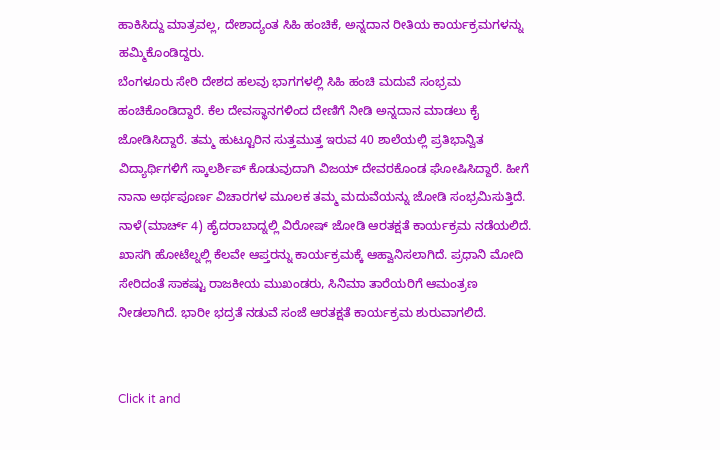ಹಾಕಿಸಿದ್ದು ಮಾತ್ರವಲ್ಲ, ದೇಶಾದ್ಯಂತ ಸಿಹಿ ಹಂಚಿಕೆ, ಅನ್ನದಾನ ರೀತಿಯ ಕಾರ್ಯಕ್ರಮಗಳನ್ನು ಹಮ್ಮಿಕೊಂಡಿದ್ದರು.
ಬೆಂಗಳೂರು ಸೇರಿ ದೇಶದ ಹಲವು ಭಾಗಗಳಲ್ಲಿ ಸಿಹಿ ಹಂಚಿ ಮದುವೆ ಸಂಭ್ರಮ ಹಂಚಿಕೊಂಡಿದ್ದಾರೆ. ಕೆಲ ದೇವಸ್ಥಾನಗಳಿಂದ ದೇಣಿಗೆ ನೀಡಿ ಅನ್ನದಾನ ಮಾಡಲು ಕೈ ಜೋಡಿಸಿದ್ದಾರೆ. ತಮ್ಮ ಹುಟ್ಟೂರಿನ ಸುತ್ತಮುತ್ತ ಇರುವ 40 ಶಾಲೆಯಲ್ಲಿ ಪ್ರತಿಭಾನ್ವಿತ ವಿದ್ಯಾರ್ಥಿಗಳಿಗೆ ಸ್ಕಾಲರ್ಶಿಪ್ ಕೊಡುವುದಾಗಿ ವಿಜಯ್ ದೇವರಕೊಂಡ ಘೋಷಿಸಿದ್ದಾರೆ. ಹೀಗೆ ನಾನಾ ಅರ್ಥಪೂರ್ಣ ವಿಚಾರಗಳ ಮೂಲಕ ತಮ್ಮ ಮದುವೆಯನ್ನು ಜೋಡಿ ಸಂಭ್ರಮಿಸುತ್ತಿದೆ.
ನಾಳೆ(ಮಾರ್ಚ್ 4) ಹೈದರಾಬಾದ್ನಲ್ಲಿ ವಿರೋಷ್ ಜೋಡಿ ಆರತಕ್ಷತೆ ಕಾರ್ಯಕ್ರಮ ನಡೆಯಲಿದೆ. ಖಾಸಗಿ ಹೋಟೆಲ್ನಲ್ಲಿ ಕೆಲವೇ ಆಪ್ತರನ್ನು ಕಾರ್ಯಕ್ರಮಕ್ಕೆ ಆಹ್ವಾನಿಸಲಾಗಿದೆ. ಪ್ರಧಾನಿ ಮೋದಿ ಸೇರಿದಂತೆ ಸಾಕಷ್ಟು ರಾಜಕೀಯ ಮುಖಂಡರು, ಸಿನಿಮಾ ತಾರೆಯರಿಗೆ ಆಮಂತ್ರಣ ನೀಡಲಾಗಿದೆ. ಭಾರೀ ಭದ್ರತೆ ನಡುವೆ ಸಂಜೆ ಆರತಕ್ಷತೆ ಕಾರ್ಯಕ್ರಮ ಶುರುವಾಗಲಿದೆ.


Click it and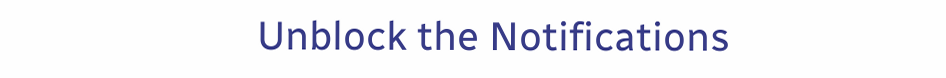Unblock the Notifications